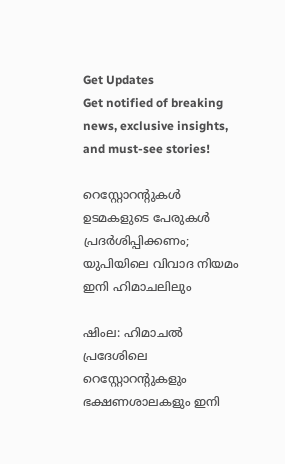Get Updates
Get notified of breaking news, exclusive insights, and must-see stories!

റെസ്റ്റോറന്റുകള്‍ ഉടമകളുടെ പേരുകള്‍ പ്രദര്‍ശിപ്പിക്കണം; യുപിയിലെ വിവാദ നിയമം ഇനി ഹിമാചലിലും

ഷിംല: ഹിമാചല്‍ പ്രദേശിലെ റെസ്റ്റോറന്റുകളും ഭക്ഷണശാലകളും ഇനി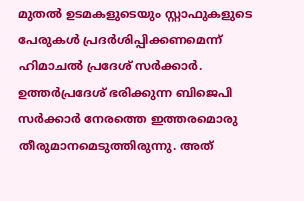മുതല്‍ ഉടമകളുടെയും സ്റ്റാഫുകളുടെ പേരുകള്‍ പ്രദര്‍ശിപ്പിക്കണമെന്ന് ഹിമാചല്‍ പ്രദേശ് സര്‍ക്കാര്‍. ഉത്തര്‍പ്രദേശ് ഭരിക്കുന്ന ബിജെപി സര്‍ക്കാര്‍ നേരത്തെ ഇത്തരമൊരു തീരുമാനമെടുത്തിരുന്നു. അത്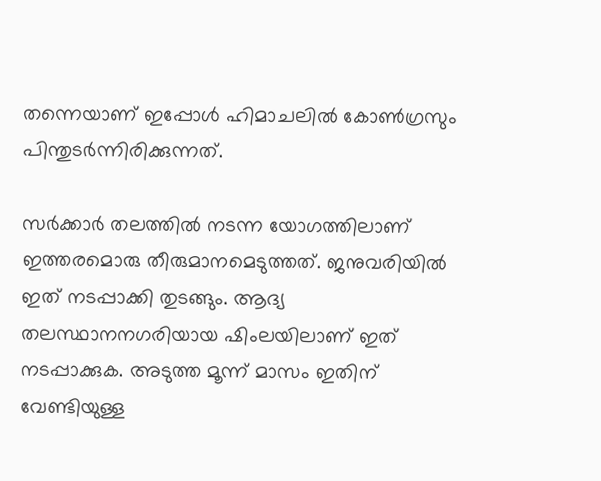തന്നെയാണ് ഇപ്പോള്‍ ഹിമാചലില്‍ കോണ്‍ഗ്രസും പിന്തുടര്‍ന്നിരിക്കുന്നത്.

സര്‍ക്കാര്‍ തലത്തില്‍ നടന്ന യോഗത്തിലാണ് ഇത്തരമൊരു തീരുമാനമെടുത്തത്. ജനുവരിയില്‍ ഇത് നടപ്പാക്കി തുടങ്ങും. ആദ്യ തലസ്ഥാനനഗരിയായ ഷിംലയിലാണ് ഇത് നടപ്പാക്കുക. അടുത്ത മൂന്ന് മാസം ഇതിന് വേണ്ടിയുള്ള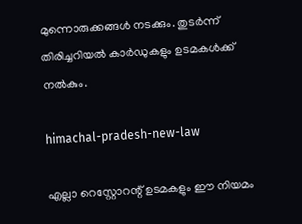മുന്നൊരുക്കങ്ങള്‍ നടക്കും. തുടര്‍ന്ന് തിരിച്ചറിയല്‍ കാര്‍ഡുകളും ഉടമകള്‍ക്ക് നല്‍കും.

himachal-pradesh-new-law

എല്ലാ റെസ്റ്റോറന്റ് ഉടമകളും ഈ നിയമം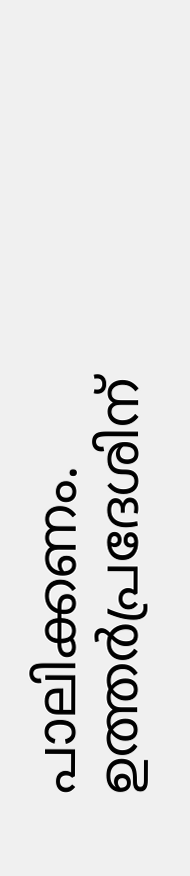പാലിക്കണം. ഉത്തര്‍പ്രദേശിന്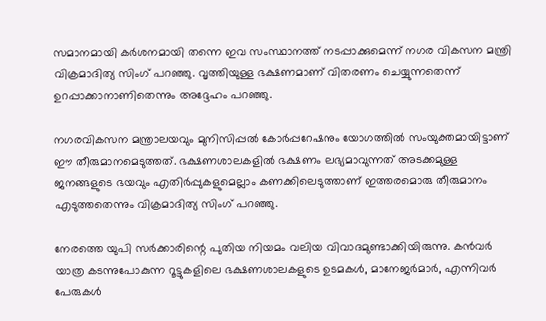സമാനമായി കര്‍ശനമായി തന്നെ ഇവ സംസ്ഥാനത്ത് നടപ്പാക്കുമെന്ന് നഗര വികസന മന്ത്രി വിക്രമാദിത്യ സിംഗ് പറഞ്ഞു. വൃത്തിയുള്ള ഭക്ഷണമാണ് വിതരണം ചെയ്യുന്നതെന്ന് ഉറപ്പാക്കാനാണിതെന്നും അദ്ദേഹം പറഞ്ഞു.

നഗരവികസന മന്ത്രാലയവും മുനിസിപ്പല്‍ കോര്‍പ്പറേഷനും യോഗത്തില്‍ സംയുക്തമായിട്ടാണ് ഈ തീരുമാനമെടുത്തത്. ഭക്ഷണശാലകളില്‍ ഭക്ഷണം ലഭ്യമാവുന്നത് അടക്കമുള്ള ജനങ്ങളുടെ ഭയവും എതിര്‍പ്പുകളുമെല്ലാം കണക്കിലെടുത്താണ് ഇത്തരമൊരു തീരുമാനം എടുത്തതെന്നും വിക്രമാദിത്യ സിംഗ് പറഞ്ഞു.

നേരത്തെ യുപി സര്‍ക്കാരിന്റെ പുതിയ നിയമം വലിയ വിവാദമുണ്ടാക്കിയിരുന്നു. കന്‍വര്‍ യാത്ര കടന്നുപോകുന്ന റൂട്ടുകളിലെ ഭക്ഷണശാലകളുടെ ഉടമകള്‍, മാനേജര്‍മാര്‍, എന്നിവര്‍ പേരുകള്‍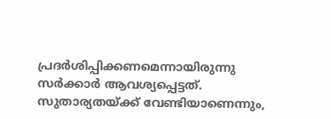പ്രദര്‍ശിപ്പിക്കണമെന്നായിരുന്നു സര്‍ക്കാര്‍ ആവശ്യപ്പെട്ടത്. സുതാര്യതയ്ക്ക് വേണ്ടിയാണെന്നും,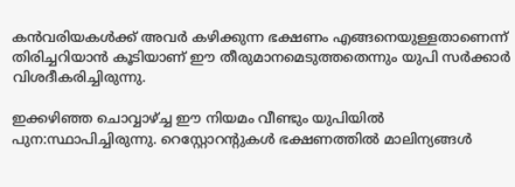കന്‍വരിയകള്‍ക്ക് അവര്‍ കഴിക്കുന്ന ഭക്ഷണം എങ്ങനെയുള്ളതാണെന്ന് തിരിച്ചറിയാന്‍ കൂടിയാണ് ഈ തീരുമാനമെടുത്തതെന്നും യുപി സര്‍ക്കാര്‍ വിശദീകരിച്ചിരുന്നു.

ഇക്കഴിഞ്ഞ ചൊവ്വാഴ്ച്ച ഈ നിയമം വീണ്ടും യുപിയില്‍ പുന:സ്ഥാപിച്ചിരുന്നു. റെസ്റ്റോറന്റുകള്‍ ഭക്ഷണത്തില്‍ മാലിന്യങ്ങള്‍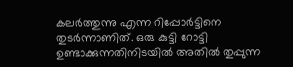കലര്‍ത്തുന്നു എന്ന റിപ്പോര്‍ട്ടിനെ തുടര്‍ന്നാണിത്. ഒരു കുട്ടി റോട്ടി ഉണ്ടാക്കുന്നതിനിടയില്‍ അതില്‍ തുപ്പുന്ന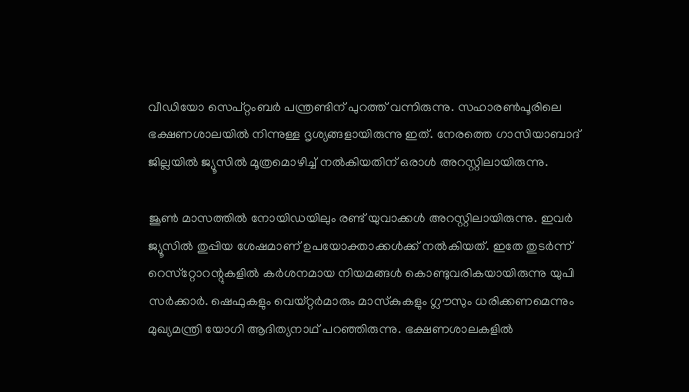വീഡിയോ സെപ്റ്റംബര്‍ പന്ത്രണ്ടിന് പുറത്ത് വന്നിരുന്നു. സഹാരണ്‍പൂരിലെ ഭക്ഷണശാലയില്‍ നിന്നുള്ള ദൃശ്യങ്ങളായിരുന്നു ഇത്. നേരത്തെ ഗാസിയാബാദ് ജില്ലയില്‍ ജ്യൂസില്‍ മൂത്രമൊഴിച്ച് നല്‍കിയതിന് ഒരാള്‍ അറസ്റ്റിലായിരുന്നു.

ജൂണ്‍ മാസത്തില്‍ നോയിഡയിലും രണ്ട് യുവാക്കള്‍ അറസ്റ്റിലായിരുന്നു. ഇവര്‍ ജ്യൂസില്‍ തുപ്പിയ ശേഷമാണ് ഉപയോക്താക്കള്‍ക്ക് നല്‍കിയത്. ഇതേ തുടര്‍ന്ന് റെസ്‌റ്റോറന്റുകളില്‍ കര്‍ശനമായ നിയമങ്ങള്‍ കൊണ്ടുവരികയായിരുന്നു യുപി സര്‍ക്കാര്‍. ഷെഫുകളും വെയ്റ്റര്‍മാരും മാസ്‌കുകളും ഗ്ലൗസും ധരിക്കണമെന്നും മുഖ്യമന്ത്രി യോഗി ആദിത്യനാഥ് പറഞ്ഞിരുന്നു. ഭക്ഷണശാലകളില്‍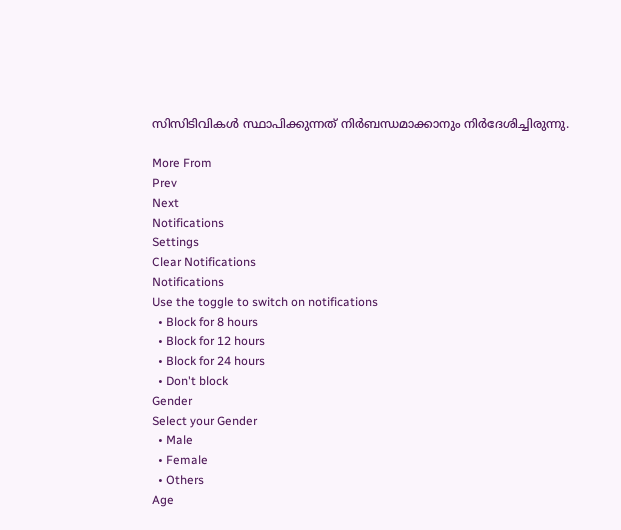സിസിടിവികള്‍ സ്ഥാപിക്കുന്നത് നിര്‍ബന്ധമാക്കാനും നിര്‍ദേശിച്ചിരുന്നു.

More From
Prev
Next
Notifications
Settings
Clear Notifications
Notifications
Use the toggle to switch on notifications
  • Block for 8 hours
  • Block for 12 hours
  • Block for 24 hours
  • Don't block
Gender
Select your Gender
  • Male
  • Female
  • Others
Age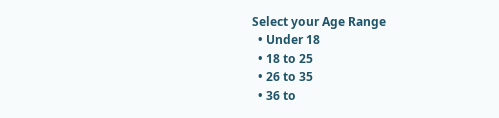Select your Age Range
  • Under 18
  • 18 to 25
  • 26 to 35
  • 36 to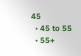45
  • 45 to 55
  • 55+